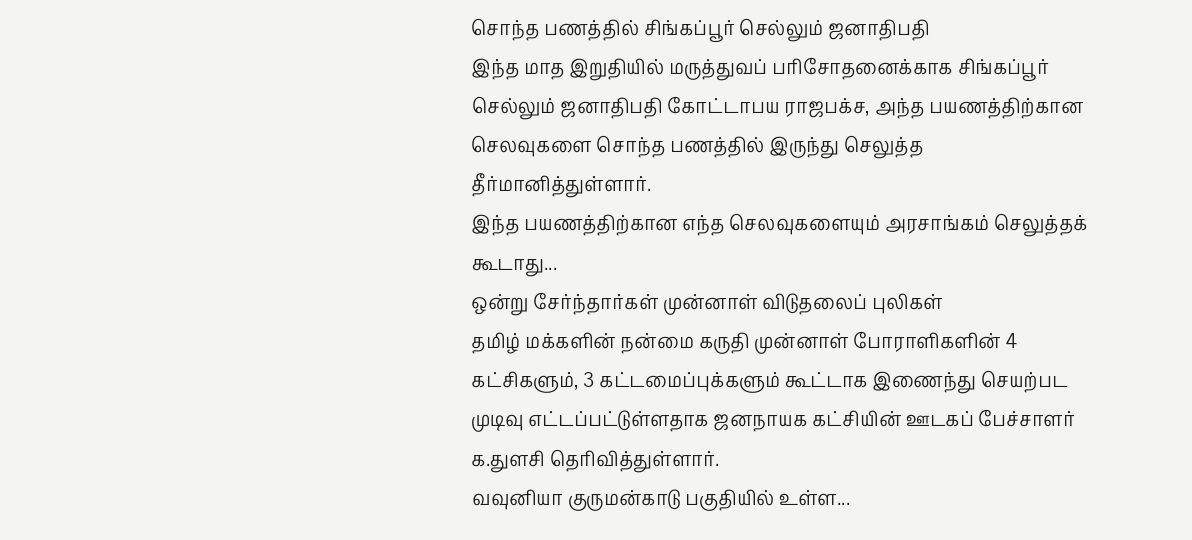சொந்த பணத்தில் சிங்கப்பூர் செல்லும் ஜனாதிபதி
இந்த மாத இறுதியில் மருத்துவப் பரிசோதனைக்காக சிங்கப்பூர் செல்லும் ஜனாதிபதி கோட்டாபய ராஜபக்ச, அந்த பயணத்திற்கான செலவுகளை சொந்த பணத்தில் இருந்து செலுத்த தீர்மானித்துள்ளார்.
இந்த பயணத்திற்கான எந்த செலவுகளையும் அரசாங்கம் செலுத்தக் கூடாது...
ஒன்று சேர்ந்தார்கள் முன்னாள் விடுதலைப் புலிகள்
தமிழ் மக்களின் நன்மை கருதி முன்னாள் போராளிகளின் 4 கட்சிகளும், 3 கட்டமைப்புக்களும் கூட்டாக இணைந்து செயற்பட முடிவு எட்டப்பட்டுள்ளதாக ஜனநாயக கட்சியின் ஊடகப் பேச்சாளர் க.துளசி தெரிவித்துள்ளார்.
வவுனியா குருமன்காடு பகுதியில் உள்ள...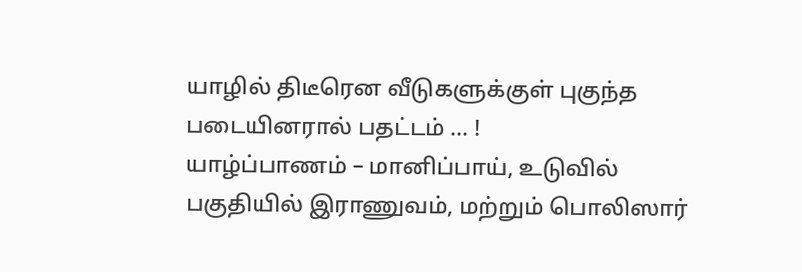யாழில் திடீரென வீடுகளுக்குள் புகுந்த படையினரால் பதட்டம் … !
யாழ்ப்பாணம் – மானிப்பாய், உடுவில் பகுதியில் இராணுவம், மற்றும் பொலிஸார்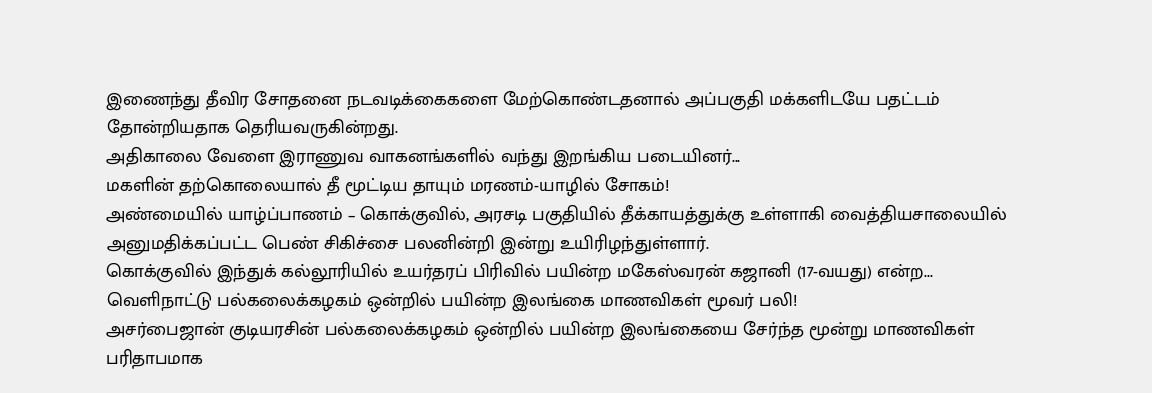இணைந்து தீவிர சோதனை நடவடிக்கைகளை மேற்கொண்டதனால் அப்பகுதி மக்களிடயே பதட்டம் தோன்றியதாக தெரியவருகின்றது.
அதிகாலை வேளை இராணுவ வாகனங்களில் வந்து இறங்கிய படையினர்...
மகளின் தற்கொலையால் தீ மூட்டிய தாயும் மரணம்-யாழில் சோகம்!
அண்மையில் யாழ்ப்பாணம் – கொக்குவில், அரசடி பகுதியில் தீக்காயத்துக்கு உள்ளாகி வைத்தியசாலையில் அனுமதிக்கப்பட்ட பெண் சிகிச்சை பலனின்றி இன்று உயிரிழந்துள்ளார்.
கொக்குவில் இந்துக் கல்லூரியில் உயர்தரப் பிரிவில் பயின்ற மகேஸ்வரன் கஜானி (17-வயது) என்ற...
வெளிநாட்டு பல்கலைக்கழகம் ஒன்றில் பயின்ற இலங்கை மாணவிகள் மூவர் பலி!
அசர்பைஜான் குடியரசின் பல்கலைக்கழகம் ஒன்றில் பயின்ற இலங்கையை சேர்ந்த மூன்று மாணவிகள் பரிதாபமாக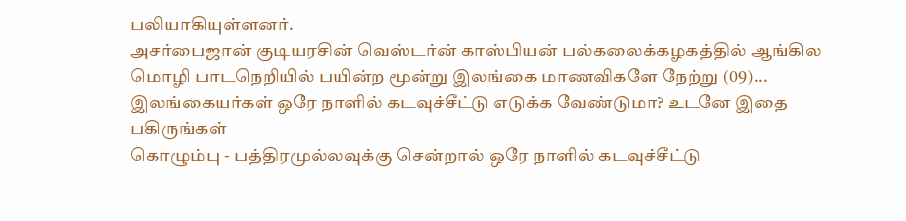பலியாகியுள்ளனர்.
அசர்பைஜான் குடியரசின் வெஸ்டர்ன் காஸ்பியன் பல்கலைக்கழகத்தில் ஆங்கில மொழி பாடநெறியில் பயின்ற மூன்று இலங்கை மாணவிகளே நேற்று (09)...
இலங்கையர்கள் ஒரே நாளில் கடவுச்சீட்டு எடுக்க வேண்டுமா? உடனே இதை பகிருங்கள்
கொழும்பு - பத்திரமுல்லவுக்கு சென்றால் ஒரே நாளில் கடவுச்சீட்டு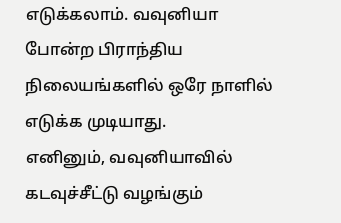எடுக்கலாம். வவுனியா போன்ற பிராந்திய நிலையங்களில் ஒரே நாளில் எடுக்க முடியாது.
எனினும், வவுனியாவில் கடவுச்சீட்டு வழங்கும்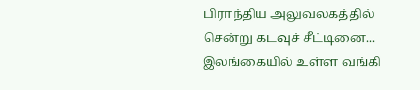பிராந்திய அலுவலகத்தில் சென்று கடவுச் சீட்டினை...
இலங்கையில் உள்ள வங்கி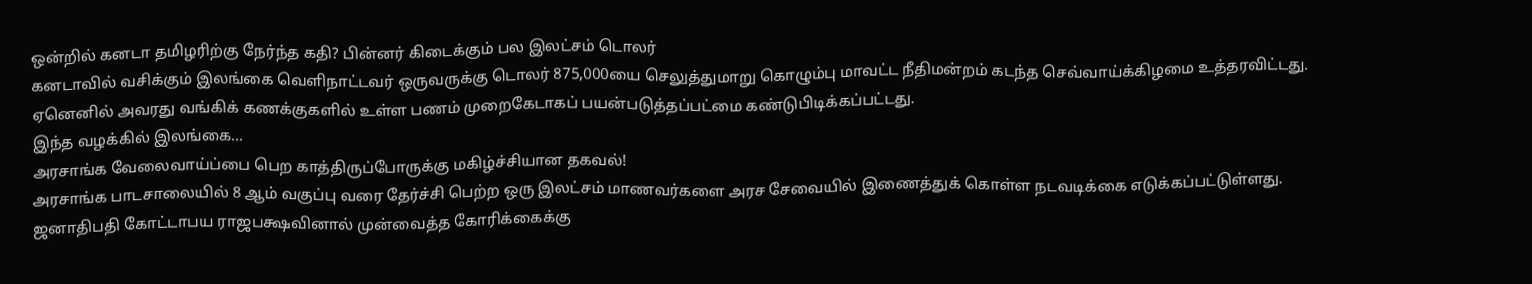ஒன்றில் கனடா தமிழரிற்கு நேர்ந்த கதி? பின்னர் கிடைக்கும் பல இலட்சம் டொலர்
கனடாவில் வசிக்கும் இலங்கை வெளிநாட்டவர் ஒருவருக்கு டொலர் 875,000யை செலுத்துமாறு கொழும்பு மாவட்ட நீதிமன்றம் கடந்த செவ்வாய்க்கிழமை உத்தரவிட்டது.
ஏனெனில் அவரது வங்கிக் கணக்குகளில் உள்ள பணம் முறைகேடாகப் பயன்படுத்தப்பட்மை கண்டுபிடிக்கப்பட்டது.
இந்த வழக்கில் இலங்கை...
அரசாங்க வேலைவாய்ப்பை பெற காத்திருப்போருக்கு மகிழ்ச்சியான தகவல்!
அரசாங்க பாடசாலையில் 8 ஆம் வகுப்பு வரை தேர்ச்சி பெற்ற ஒரு இலட்சம் மாணவர்களை அரச சேவையில் இணைத்துக் கொள்ள நடவடிக்கை எடுக்கப்பட்டுள்ளது.
ஜனாதிபதி கோட்டாபய ராஜபக்ஷவினால் முன்வைத்த கோரிக்கைக்கு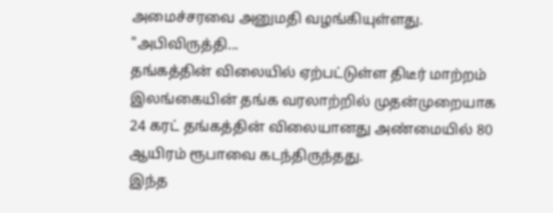அமைச்சரவை அனுமதி வழங்கியுள்ளது.
"அபிவிருத்தி...
தங்கத்தின் விலையில் ஏற்பட்டுள்ள திடீர் மாற்றம்
இலங்கையின் தங்க வரலாற்றில் முதன்முறையாக 24 கரட் தங்கத்தின் விலையானது அண்மையில் 80 ஆயிரம் ரூபாவை கடந்திருந்தது.
இந்த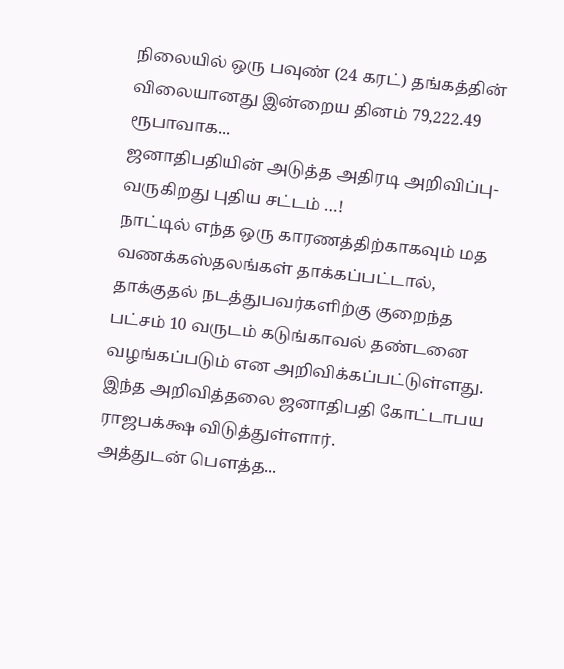நிலையில் ஒரு பவுண் (24 கரட்) தங்கத்தின் விலையானது இன்றைய தினம் 79,222.49 ரூபாவாக...
ஜனாதிபதியின் அடுத்த அதிரடி அறிவிப்பு-வருகிறது புதிய சட்டம் …!
நாட்டில் எந்த ஒரு காரணத்திற்காகவும் மத வணக்கஸ்தலங்கள் தாக்கப்பட்டால், தாக்குதல் நடத்துபவர்களிற்கு குறைந்த பட்சம் 10 வருடம் கடுங்காவல் தண்டனை வழங்கப்படும் என அறிவிக்கப்பட்டுள்ளது.
இந்த அறிவித்தலை ஜனாதிபதி கோட்டாபய ராஜபக்க்ஷ விடுத்துள்ளார்.
அத்துடன் பௌத்த...